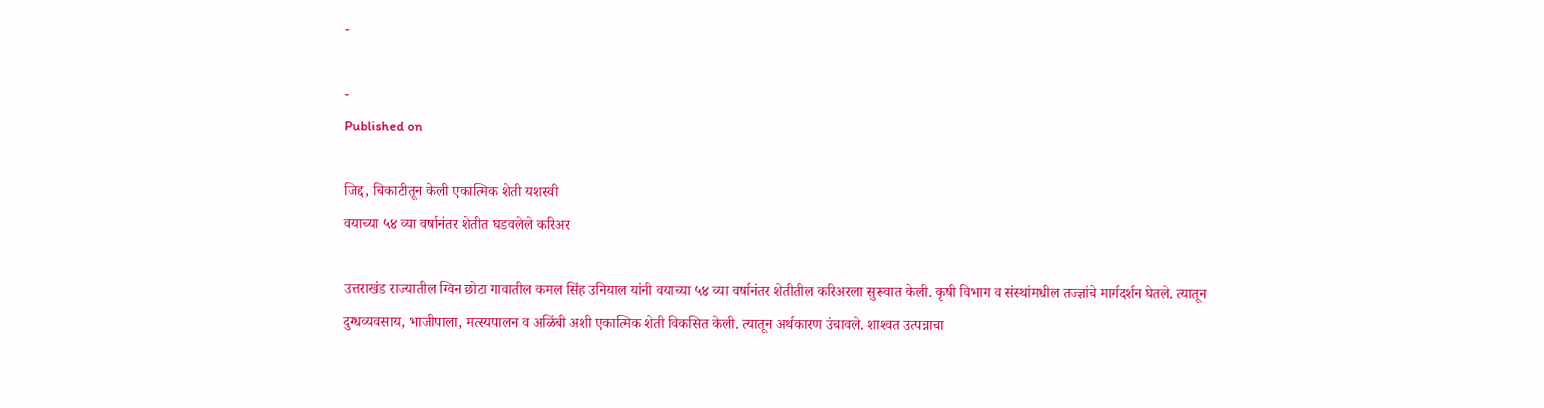-

-
Published on

जिद्द, चिकाटीतून केली एकात्मिक शेती यशस्वी
वयाच्या ५४ व्या वर्षानंतर शेतीत घडवलेले करिअर

उत्तराखंड राज्यातील ग्विन छोटा गावातील कमल सिंह उनियाल यांनी वयाच्या ५४ व्या वर्षानंतर शेतीतील करिअरला सुरूवात केली. कृषी विभाग व संस्थांमधील तज्ज्ञांचे मार्गदर्शन घेतले. त्यातून दुग्धव्यवसाय, भाजीपाला, मत्स्यपालन व अळिंबी अशी एकात्मिक शेती विकसित केली. त्यातून अर्थकारण उंचावले. शाश्‍वत उत्पन्नाचा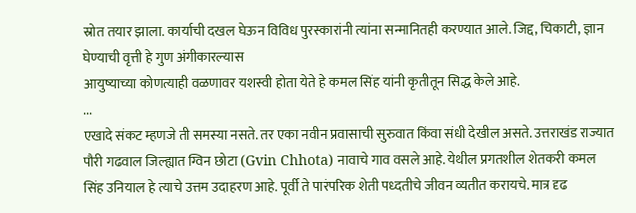स्रोत तयार झाला. कार्याची दखल घेऊन विविध पुरस्कारांनी त्यांना सन्मानितही करण्यात आले. जिद्द, चिकाटी, ज्ञान घेण्याची वृत्ती हे गुण अंगीकारल्यास
आयुष्याच्या कोणत्याही वळणावर यशस्वी होता येते हे कमल सिंह यांनी कृतीतून सिद्ध केले आहे.
...
एखादे संकट म्हणजे ती समस्या नसते. तर एका नवीन प्रवासाची सुरुवात किंवा संधी देखील असते. उत्तराखंड राज्यात पौरी गढवाल जिल्ह्यात ग्विन छोटा (Gvin Chhota) नावाचे गाव वसले आहे. येथील प्रगतशील शेतकरी कमल सिंह उनियाल हे त्याचे उत्तम उदाहरण आहे. पूर्वी ते पारंपरिक शेती पध्दतीचे जीवन व्यतीत करायचे. मात्र दृढ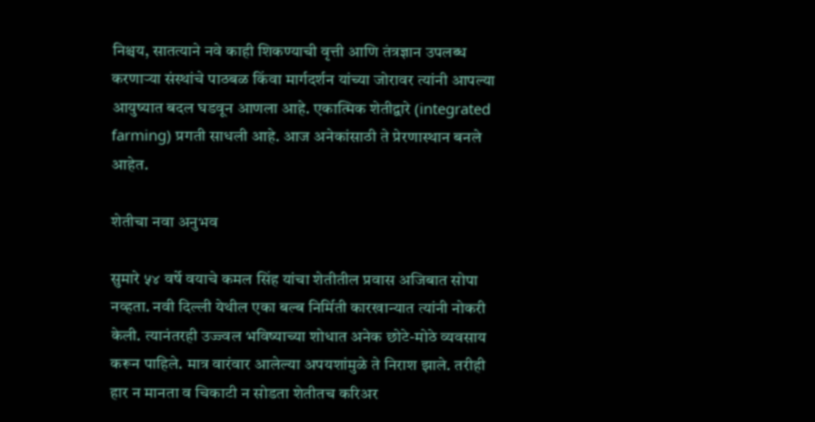निश्चय, सातत्याने नवे काही शिकण्याची वृत्ती आणि तंत्रज्ञान उपलब्ध करणाऱ्या संस्थांचे पाठबळ किंवा मार्गदर्शन यांच्या जोरावर त्यांनी आपल्या आयुष्यात बदल घडवून आणला आहे. एकात्मिक शेतीद्वारे (integrated farming) प्रगती साधली आहे. आज अनेकांसाठी ते प्रेरणास्थान बनले आहेत.

शेतीचा नवा अनुभव

सुमारे ५४ वर्षे वयाचे कमल सिंह यांचा शेतीतील प्रवास अजिबात सोपा नव्हता. नवी दिल्ली येथील एका बल्ब निर्मिती कारखान्यात त्यांनी नोकरी केली. त्यानंतरही उज्ज्वल भविष्याच्या शोधात अनेक छोटे-मोठे व्यवसाय करून पाहिले. मात्र वारंवार आलेल्या अपयशांमुळे ते निराश झाले. तरीही हार न मानता व चिकाटी न सोडता शेतीतच करिअर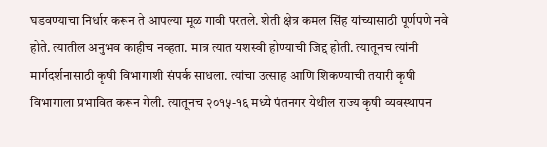घडवण्याचा निर्धार करून ते आपल्या मूळ गावी परतले. शेती क्षेत्र कमल सिंह यांच्यासाठी पूर्णपणे नवे होते. त्यातील अनुभव काहीच नव्हता. मात्र त्यात यशस्वी होण्याची जिद्द होती. त्यातूनच त्यांनी मार्गदर्शनासाठी कृषी विभागाशी संपर्क साधला. त्यांचा उत्साह आणि शिकण्याची तयारी कृषी विभागाला प्रभावित करून गेली. त्यातूनच २०१५-१६ मध्ये पंतनगर येथील राज्य कृषी व्यवस्थापन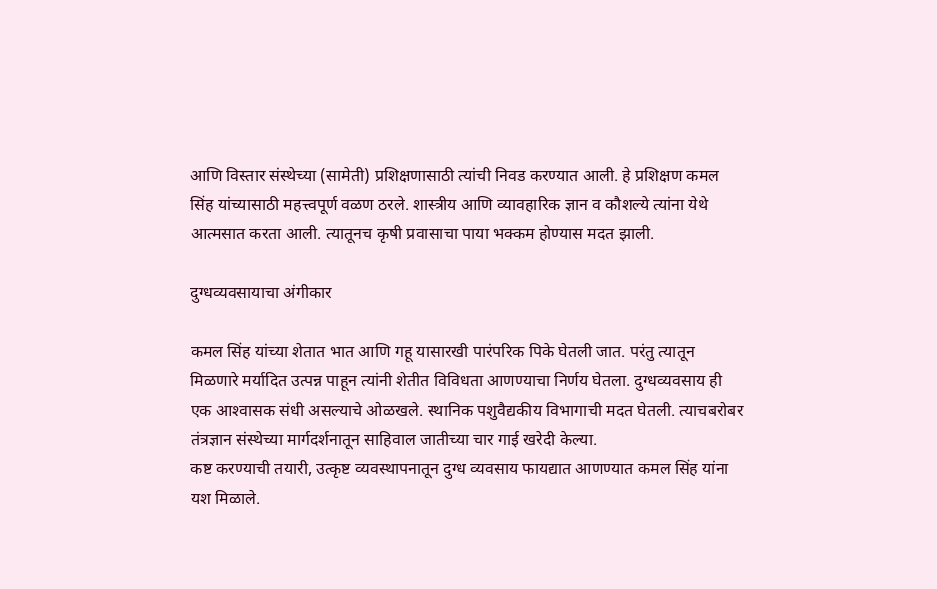आणि विस्तार संस्थेच्या (सामेती) प्रशिक्षणासाठी त्यांची निवड करण्यात आली. हे प्रशिक्षण कमल सिंह यांच्यासाठी महत्त्वपूर्ण वळण ठरले. शास्त्रीय आणि व्यावहारिक ज्ञान व कौशल्ये त्यांना येथे आत्मसात करता आली. त्यातूनच कृषी प्रवासाचा पाया भक्कम होण्यास मदत झाली.

दुग्धव्यवसायाचा अंगीकार

कमल सिंह यांच्या शेतात भात आणि गहू यासारखी पारंपरिक पिके घेतली जात. परंतु त्यातून मिळणारे मर्यादित उत्पन्न पाहून त्यांनी शेतीत विविधता आणण्याचा निर्णय घेतला. दुग्धव्यवसाय ही एक आश्‍वासक संधी असल्याचे ओळखले. स्थानिक पशुवैद्यकीय विभागाची मदत घेतली. त्याचबरोबर तंत्रज्ञान संस्थेच्या मार्गदर्शनातून साहिवाल जातीच्या चार गाई खरेदी केल्या.
कष्ट करण्याची तयारी, उत्कृष्ट व्यवस्थापनातून दुग्ध व्यवसाय फायद्यात आणण्यात कमल सिंह यांना यश मिळाले.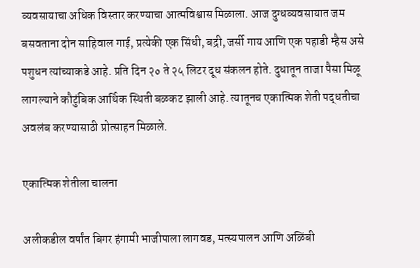व्यवसायाचा अधिक विस्तार करण्याचा आत्मविश्वास मिळाला. आज दुग्धव्यवसायात जम बसवताना दोन साहिवाल गाई, प्रत्येकी एक सिंधी, बद्री, जर्सी गाय आणि एक पहाडी म्हैस असे पशुधन त्यांच्याकडे आहे. प्रति दिन २० ते २५ लिटर दूध संकलन होते. दुधातून ताजा पैसा मिळू लागल्याने कौटुंबिक आर्थिक स्थिती बळकट झाली आहे. त्यातूनच एकात्मिक शेती पद्धतीचा अवलंब करण्यासाठी प्रोत्साहन मिळाले.

एकात्मिक शेतीला चालना

अलीकडील वर्षांत बिगर हंगामी भाजीपाला लागवड, मत्स्यपालन आणि अळिंबी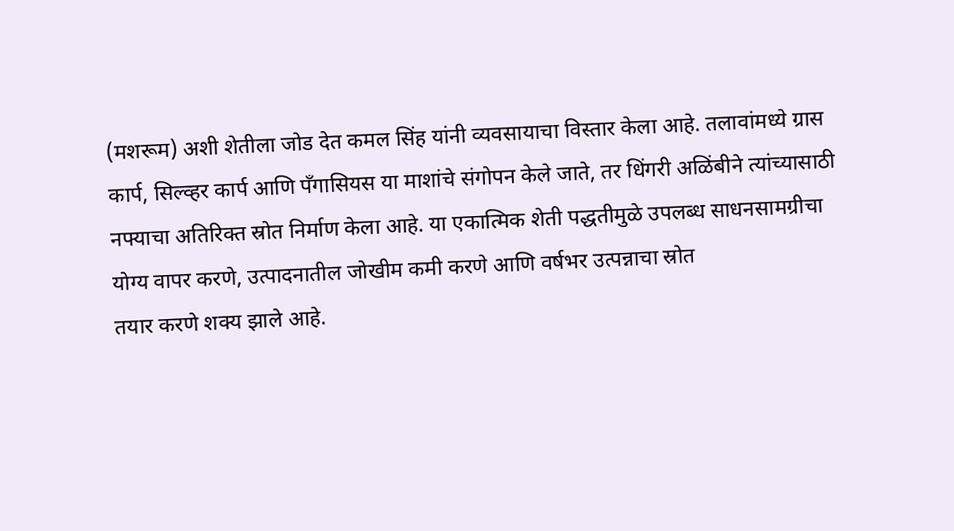(मशरूम) अशी शेतीला जोड देत कमल सिंह यांनी व्यवसायाचा विस्तार केला आहे. तलावांमध्ये ग्रास कार्प, सिल्व्हर कार्प आणि पँगासियस या माशांचे संगोपन केले जाते, तर धिंगरी अळिंबीने त्यांच्यासाठी नफ्याचा अतिरिक्त स्रोत निर्माण केला आहे. या एकात्मिक शेती पद्धतीमुळे उपलब्ध साधनसामग्रीचा योग्य वापर करणे, उत्पादनातील जोखीम कमी करणे आणि वर्षभर उत्पन्नाचा स्रोत
तयार करणे शक्य झाले आहे.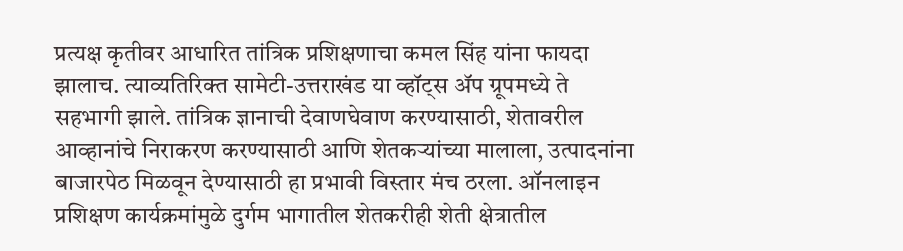प्रत्यक्ष कृतीवर आधारित तांत्रिक प्रशिक्षणाचा कमल सिंह यांना फायदा झालाच. त्याव्यतिरिक्त सामेटी-उत्तराखंड या व्हॉट्स ॲप ग्रूपमध्ये ते सहभागी झाले. तांत्रिक ज्ञानाची देवाणघेवाण करण्यासाठी, शेतावरील आव्हानांचे निराकरण करण्यासाठी आणि शेतकऱ्यांच्या मालाला, उत्पादनांना बाजारपेठ मिळवून देण्यासाठी हा प्रभावी विस्तार मंच ठरला. ऑनलाइन प्रशिक्षण कार्यक्रमांमुळे दुर्गम भागातील शेतकरीही शेती क्षेत्रातील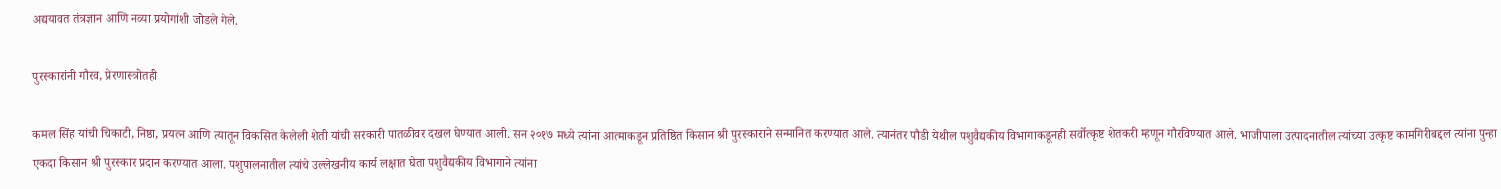अद्ययावत तंत्रज्ञान आणि नव्या प्रयोगांशी जोडले गेले.

पुरस्कारांनी गौरव, प्रेरणास्त्रोतही

कमल सिंह यांची चिकाटी, निष्ठा, प्रयत्न आणि त्यातून विकसित केलेली शेती यांची सरकारी पातळीवर दखल घेण्यात आली. सन २०१७ मध्ये त्यांना आत्माकडून प्रतिष्ठित किसान श्री पुरस्काराने सन्मानित करण्यात आले. त्यानंतर पौडी येथील पशुवैद्यकीय विभागाकडूनही सर्वोत्कृष्ट शेतकरी म्हणून गौरविण्यात आले. भाजीपाला उत्पादनातील त्यांच्या उत्कृष्ट कामगिरीबद्दल त्यांना पुन्हा एकदा किसान श्री पुरस्कार प्रदान करण्यात आला. पशुपालनातील त्यांचे उल्लेखनीय कार्य लक्षात घेता पशुवैद्यकीय विभागाने त्यांना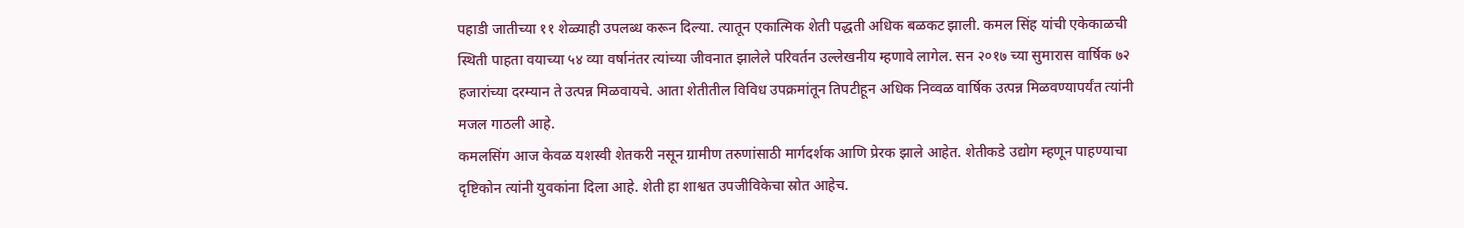पहाडी जातीच्या ११ शेळ्याही उपलब्ध करून दिल्या. त्यातून एकात्मिक शेती पद्धती अधिक बळकट झाली. कमल सिंह यांची एकेकाळची स्थिती पाहता वयाच्या ५४ व्या वर्षानंतर त्यांच्या जीवनात झालेले परिवर्तन उल्लेखनीय म्हणावे लागेल. सन २०१७ च्या सुमारास वार्षिक ७२ हजारांच्या दरम्यान ते उत्पन्न मिळवायचे. आता शेतीतील विविध उपक्रमांतून तिपटीहून अधिक निव्वळ वार्षिक उत्पन्न मिळवण्यापर्यंत त्यांनी मजल गाठली आहे.
कमलसिंग आज केवळ यशस्वी शेतकरी नसून ग्रामीण तरुणांसाठी मार्गदर्शक आणि प्रेरक झाले आहेत. शेतीकडे उद्योग म्हणून पाहण्याचा दृष्टिकोन त्यांनी युवकांना दिला आहे. शेती हा शाश्वत उपजीविकेचा स्रोत आहेच.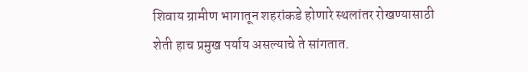शिवाय ग्रामीण भागातून शहरांकडे होणारे स्थलांतर रोखण्यासाठी शेती हाच प्रमुख पर्याय असल्याचे ते सांगतात.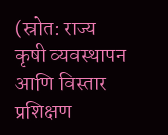(स्रोत: राज्य कृषी व्यवस्थापन आणि विस्तार प्रशिक्षण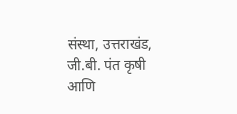संस्था, उत्तराखंड, जी.बी. पंत कृषी आणि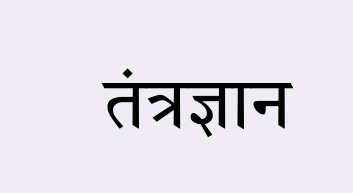तंत्रज्ञान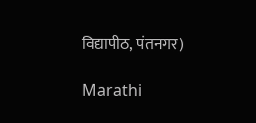विद्यापीठ, पंतनगर)

Marathi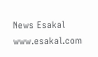News Esakal
www.esakal.com